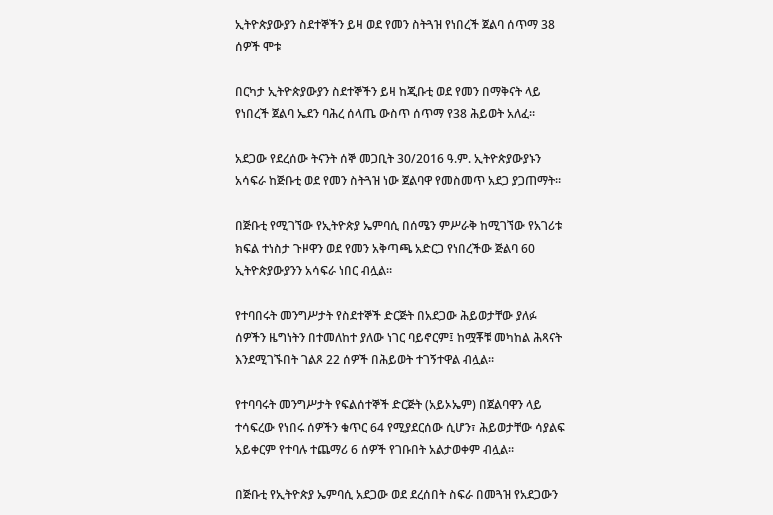ኢትዮጵያውያን ስደተኞችን ይዛ ወደ የመን ስትጓዝ የነበረች ጀልባ ሰጥማ 38 ሰዎች ሞቱ

በርካታ ኢትዮጵያውያን ስደተኞችን ይዛ ከጂቡቲ ወደ የመን በማቅናት ላይ የነበረች ጀልባ ኤደን ባሕረ ሰላጤ ውስጥ ሰጥማ የ38 ሕይወት አለፈ።

አደጋው የደረሰው ትናንት ሰኞ መጋቢት 30/2016 ዓ.ም. ኢትዮጵያውያኑን አሳፍራ ከጅቡቲ ወደ የመን ስትጓዝ ነው ጀልባዋ የመስመጥ አደጋ ያጋጠማት።

በጅቡቲ የሚገኘው የኢትዮጵያ ኤምባሲ በሰሜን ምሥራቅ ከሚገኘው የአገሪቱ ክፍል ተነስታ ጉዞዋን ወደ የመን አቅጣጫ አድርጋ የነበረችው ጅልባ 60 ኢትዮጵያውያንን አሳፍራ ነበር ብሏል።

የተባበሩት መንግሥታት የስደተኞች ድርጅት በአደጋው ሕይወታቸው ያለፉ ሰዎችን ዜግነትን በተመለከተ ያለው ነገር ባይኖርም፤ ከሟቾቹ መካከል ሕጻናት እንደሚገኙበት ገልጾ 22 ሰዎች በሕይወት ተገኝተዋል ብሏል።

የተባባሩት መንግሥታት የፍልሰተኞች ድርጅት (አይኦኤም) በጀልባዋን ላይ ተሳፍረው የነበሩ ሰዎችን ቁጥር 64 የሚያደርሰው ሲሆን፣ ሕይወታቸው ሳያልፍ አይቀርም የተባሉ ተጨማሪ 6 ሰዎች የገቡበት አልታወቀም ብሏል።

በጅቡቲ የኢትዮጵያ ኤምባሲ አደጋው ወደ ደረሰበት ስፍራ በመጓዝ የአደጋውን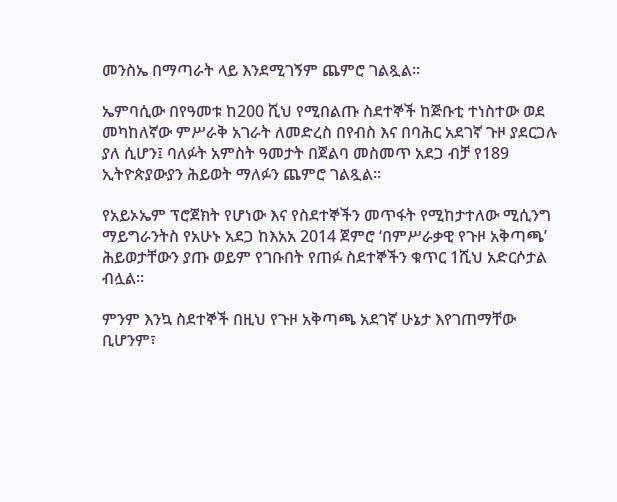መንስኤ በማጣራት ላይ እንደሚገኝም ጨምሮ ገልጿል።

ኤምባሲው በየዓመቱ ከ200 ሺህ የሚበልጡ ስደተኞች ከጅቡቲ ተነስተው ወደ መካከለኛው ምሥራቅ አገራት ለመድረስ በየብስ እና በባሕር አደገኛ ጉዞ ያደርጋሉ ያለ ሲሆን፤ ባለፉት አምስት ዓመታት በጀልባ መስመጥ አደጋ ብቻ የ189 ኢትዮጵያውያን ሕይወት ማለፉን ጨምሮ ገልጿል።

የአይኦኤም ፕሮጀክት የሆነው እና የስደተኞችን መጥፋት የሚከታተለው ሚሲንግ ማይግራንትስ የአሁኑ አደጋ ከእአአ 2014 ጀምሮ ‘በምሥራቃዊ የጉዞ አቅጣጫ’ ሕይወታቸውን ያጡ ወይም የገቡበት የጠፉ ስደተኞችን ቁጥር 1ሺህ አድርሶታል ብሏል።

ምንም እንኳ ስደተኞች በዚህ የጉዞ አቅጣጫ አደገኛ ሁኔታ እየገጠማቸው ቢሆንም፣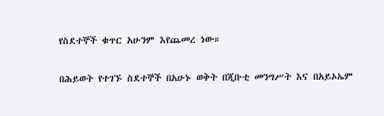የስደተኞች ቁጥር አሁንም እየጨመረ ነው።

በሕይወት የተገኙ ስደተኞች በአሁኑ ወቅት በጂቡቲ መንግሥት እና በአይኦኤም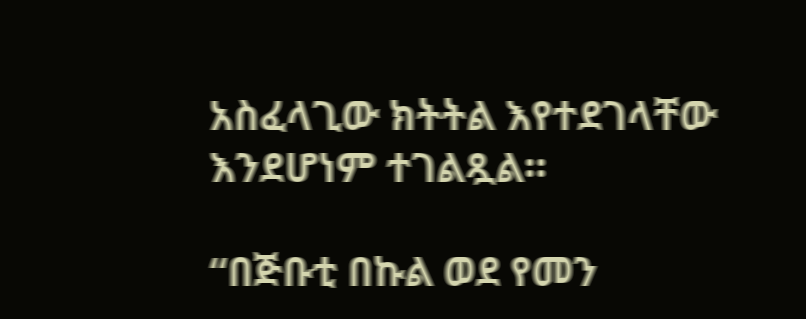አስፈላጊው ክትትል እየተደገላቸው እንደሆነም ተገልጿል።

“በጅቡቲ በኩል ወደ የመን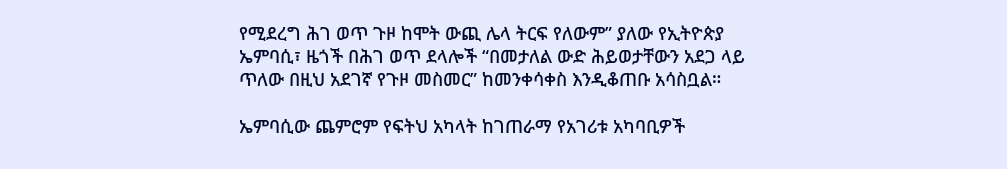የሚደረግ ሕገ ወጥ ጉዞ ከሞት ውጪ ሌላ ትርፍ የለውም” ያለው የኢትዮጵያ ኤምባሲ፣ ዜጎች በሕገ ወጥ ደላሎች “በመታለል ውድ ሕይወታቸውን አደጋ ላይ ጥለው በዚህ አደገኛ የጉዞ መስመር” ከመንቀሳቀስ እንዲቆጠቡ አሳስቧል።

ኤምባሲው ጨምሮም የፍትህ አካላት ከገጠራማ የአገሪቱ አካባቢዎች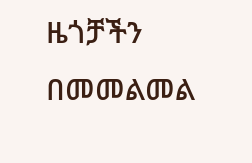ዜጎቻችን በመመልመል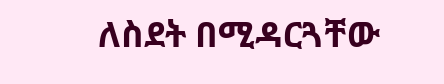ለስደት በሚዳርጓቸው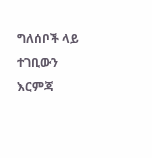ግለሰቦች ላይ ተገቢውን እርምጃ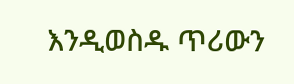እንዲወስዱ ጥሪውን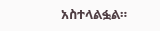አስተላልፏል።